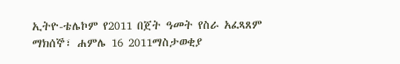ኢትዮ-ቴሌኮም የ2011 በጀት ዓመት የስራ አፈጻጸም
ማክሰኞ፣ ሐምሌ 16 2011ማስታወቂያ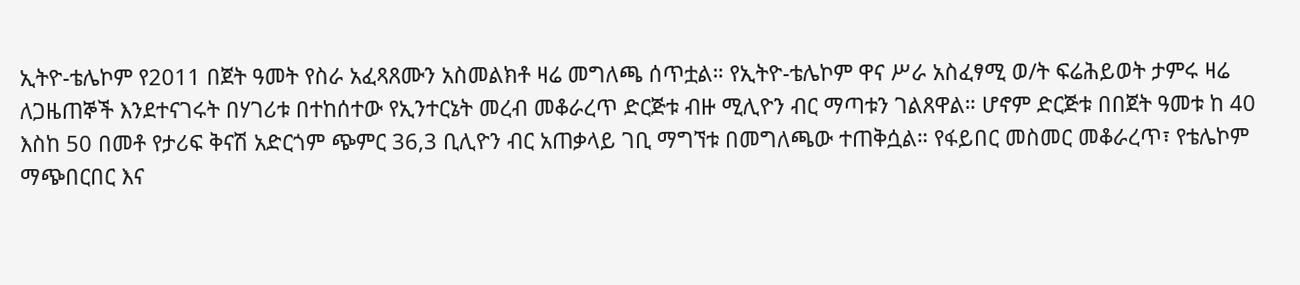ኢትዮ-ቴሌኮም የ2011 በጀት ዓመት የስራ አፈጻጸሙን አስመልክቶ ዛሬ መግለጫ ሰጥቷል። የኢትዮ-ቴሌኮም ዋና ሥራ አስፈፃሚ ወ/ት ፍሬሕይወት ታምሩ ዛሬ ለጋዜጠኞች እንደተናገሩት በሃገሪቱ በተከሰተው የኢንተርኔት መረብ መቆራረጥ ድርጅቱ ብዙ ሚሊዮን ብር ማጣቱን ገልጸዋል። ሆኖም ድርጅቱ በበጀት ዓመቱ ከ 40 እስከ 50 በመቶ የታሪፍ ቅናሽ አድርጎም ጭምር 36,3 ቢሊዮን ብር አጠቃላይ ገቢ ማግኘቱ በመግለጫው ተጠቅሷል። የፋይበር መስመር መቆራረጥ፣ የቴሌኮም ማጭበርበር እና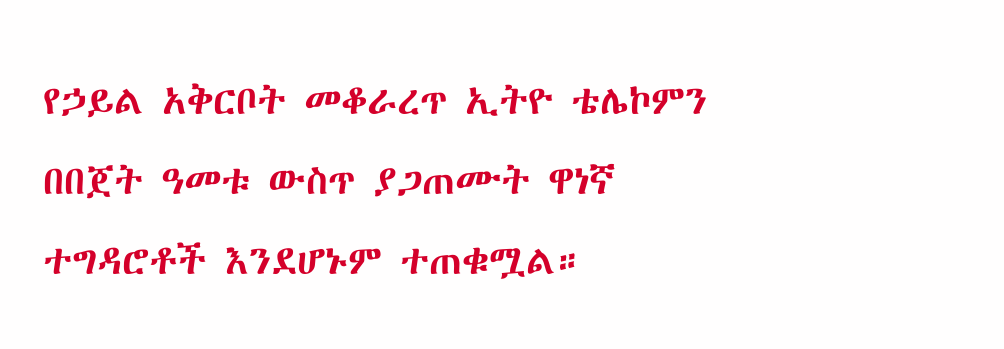የኃይል አቅርቦት መቆራረጥ ኢትዮ ቴሌኮምን በበጀት ዓመቱ ውስጥ ያጋጠሙት ዋነኛ ተግዳሮቶች እንደሆኑም ተጠቁሟል።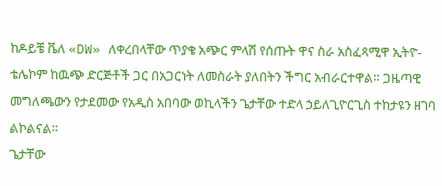ከዶይቼ ቬለ «DW» ለቀረበላቸው ጥያቄ አጭር ምላሽ የሰጡት ዋና ስራ አስፈጻሚዋ ኢትዮ-ቴሌኮም ከዉጭ ድርጅቶች ጋር በአጋርነት ለመስራት ያለበትን ችግር አብራርተዋል። ጋዜጣዊ መግለጫውን የታደመው የአዲስ አበባው ወኪላችን ጌታቸው ተድላ ኃይለጊዮርጊስ ተከታዩን ዘገባ ልኮልናል።
ጌታቸው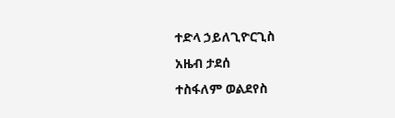ተድላ ኃይለጊዮርጊስ
አዜብ ታደሰ
ተስፋለም ወልደየስ